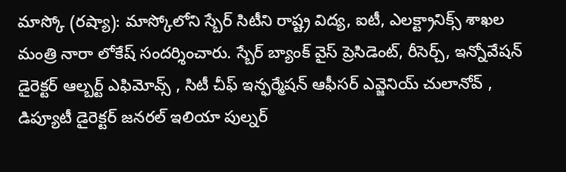మాస్కో (రష్యా): మాస్కోలోని స్బేర్ సిటీని రాష్ట్ర విద్య, ఐటీ, ఎలక్ట్రానిక్స్ శాఖల మంత్రి నారా లోకేష్ సందర్శించారు. స్బేర్ బ్యాంక్ వైస్ ప్రెసిడెంట్, రీసెర్చ్, ఇన్నోవేషన్ డైరెక్టర్ ఆల్బర్ట్ ఎఫిమోవ్స్ , సిటీ చీఫ్ ఇన్ఫర్మేషన్ ఆఫీసర్ ఎవ్జెనియ్ చులానోవ్ , డిప్యూటీ డైరెక్టర్ జనరల్ ఇలియా పుల్నర్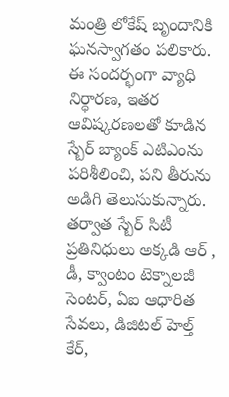మంత్రి లోకేష్ బృందానికి ఘనస్వాగతం పలికారు. ఈ సందర్భంగా వ్యాధి నిర్ధారణ, ఇతర ఆవిష్కరణలతో కూడిన స్బేర్ బ్యాంక్ ఎటిఎంను పరిశీలించి, పని తీరును అడిగి తెలుసుకున్నారు. తర్వాత స్బేర్ సిటీ ప్రతినిధులు అక్కడి ఆర్ , డీ, క్వాంటం టెక్నాలజీ సెంటర్, ఏఐ ఆధారిత సేవలు, డిజిటల్ హెల్త్ కేర్,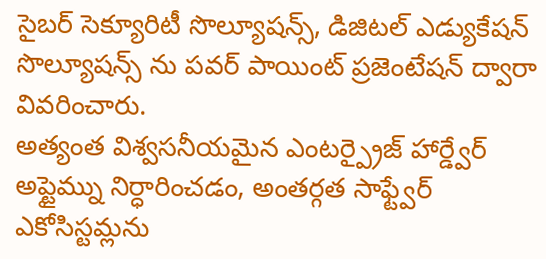సైబర్ సెక్యూరిటీ సొల్యూషన్స్, డిజిటల్ ఎడ్యుకేషన్ సొల్యూషన్స్ ను పవర్ పాయింట్ ప్రజెంటేషన్ ద్వారా వివరించారు.
అత్యంత విశ్వసనీయమైన ఎంటర్ప్రైజ్ హార్డ్వేర్ అప్టైమ్ను నిర్ధారించడం, అంతర్గత సాఫ్ట్వేర్ ఎకోసిస్టమ్లను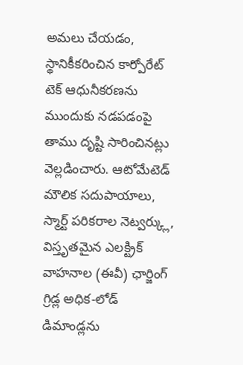అమలు చేయడం, స్థానికీకరించిన కార్పోరేట్ టెక్ ఆధునీకరణను ముందుకు నడపడంపై తాము దృష్టి సారించినట్లు వెల్లడించారు. ఆటోమేటెడ్ మౌలిక సదుపాయాలు, స్మార్ట్ పరికరాల నెట్వర్క్లు, విస్తృతమైన ఎలక్ట్రిక్ వాహనాల (ఈవీ) ఛార్జింగ్ గ్రిడ్ల అధిక-లోడ్ డిమాండ్లను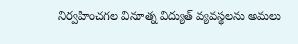నిర్వహించగల వినూత్న విద్యుత్ వ్యవస్థలను అమలు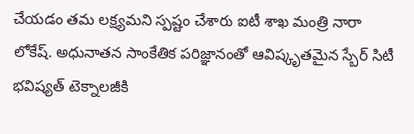చేయడం తమ లక్ష్యమని స్పష్టం చేశారు ఐటీ శాఖ మంత్రి నారా లోకేష్. అధునాతన సాంకేతిక పరిజ్ఞానంతో ఆవిష్కృతమైన స్బేర్ సిటీ భవిష్యత్ టెక్నాలజీకి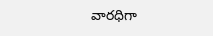వారధిగా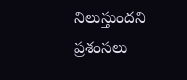నిలుస్తుందని ప్రశంసలు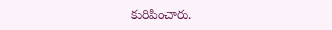కురిపించారు.